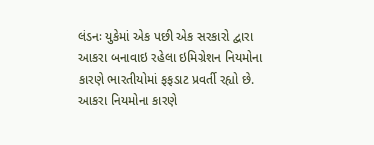લંડનઃ યુકેમાં એક પછી એક સરકારો દ્વારા આકરા બનાવાઇ રહેલા ઇમિગ્રેશન નિયમોના કારણે ભારતીયોમાં ફફડાટ પ્રવર્તી રહ્યો છે. આકરા નિયમોના કારણે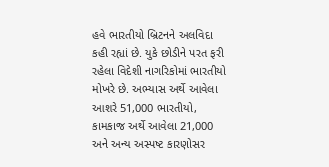હવે ભારતીયો બ્રિટનને અલવિદા કહી રહ્યાં છે. યુકે છોડીને પરત ફરી રહેલા વિદેશી નાગરિકોમાં ભારતીયો મોખરે છે. અભ્યાસ અર્થે આવેલા આશરે 51,000 ભારતીયો, કામકાજ અર્થે આવેલા 21,000 અને અન્ય અસ્પષ્ટ કારણોસર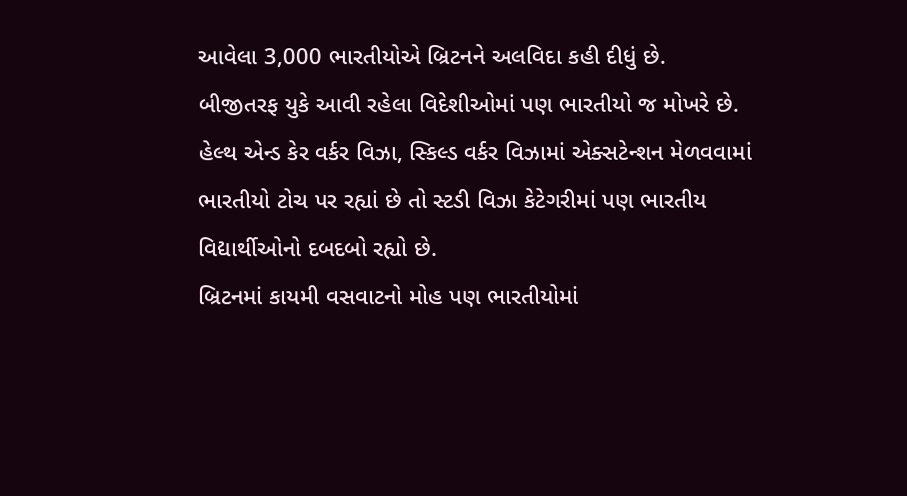આવેલા 3,000 ભારતીયોએ બ્રિટનને અલવિદા કહી દીધું છે.
બીજીતરફ યુકે આવી રહેલા વિદેશીઓમાં પણ ભારતીયો જ મોખરે છે. હેલ્થ એન્ડ કેર વર્કર વિઝા, સ્કિલ્ડ વર્કર વિઝામાં એક્સટેન્શન મેળવવામાં ભારતીયો ટોચ પર રહ્યાં છે તો સ્ટડી વિઝા કેટેગરીમાં પણ ભારતીય વિદ્યાર્થીઓનો દબદબો રહ્યો છે.
બ્રિટનમાં કાયમી વસવાટનો મોહ પણ ભારતીયોમાં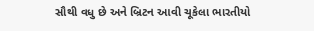સૌથી વધુ છે અને બ્રિટન આવી ચૂકેલા ભારતીયો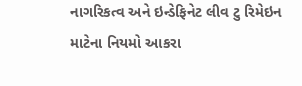નાગરિકત્વ અને ઇન્ડેફિનેટ લીવ ટુ રિમેઇન માટેના નિયમો આકરા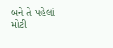બને તે પહેલાં મોટી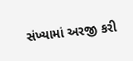સંખ્યામાં અરજી કરી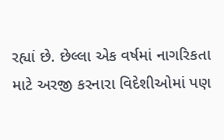રહ્યાં છે. છેલ્લા એક વર્ષમાં નાગરિકતા માટે અરજી કરનારા વિદેશીઓમાં પણ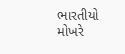ભારતીયો મોખરે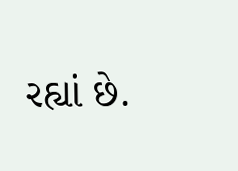રહ્યાં છે.